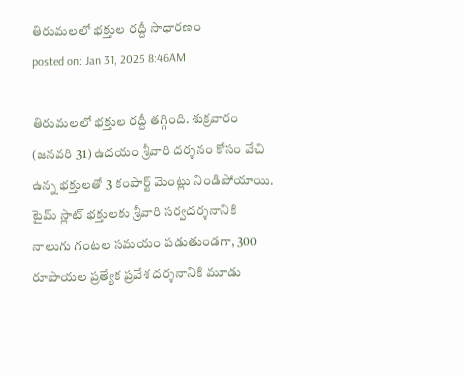తిరుమలలో భక్తుల రద్దీ సాధారణం
posted on: Jan 31, 2025 8:46AM

తిరుమలలో భక్తుల రద్దీ తగ్గింది. శుక్రవారం (జనవరి 31) ఉదయం శ్రీవారి దర్శనం కోసం వేచి ఉన్న భక్తులతో 3 కంపార్ట్ మెంట్లు నిండిపోయాయి. టైమ్ స్లాట్ భక్తులకు శ్రీవారి సర్వదర్శనానికి నాలుగు గంటల సమయం పడుతుండగా, 300 రూపాయల ప్రత్యేక ప్రవేశ దర్శనానికి మూడు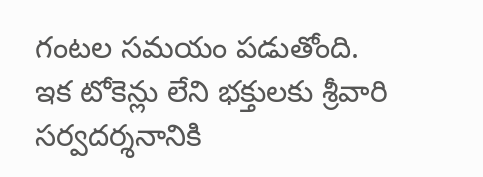గంటల సమయం పడుతోంది.
ఇక టోకెన్లు లేని భక్తులకు శ్రీవారి సర్వదర్శనానికి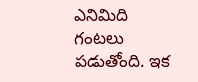ఎనిమిది గంటలు పడుతోంది. ఇక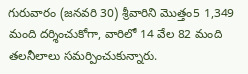గురువారం (జనవరి 30) శ్రీవారిని మొత్తం5 1,349 మంది దర్శించుకోగా, వారిలో 14 వేల 82 మంది తలనీలాలు సమర్పించుకున్నారు.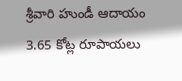శ్రీవారి హుండీ ఆదాయం 3.65 కోట్ల రూపాయలు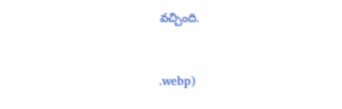వచ్చింది.


.webp)